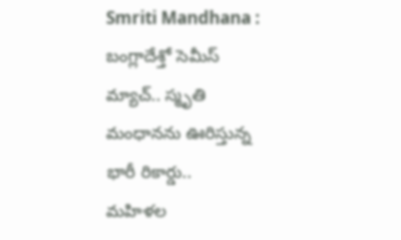Smriti Mandhana : బంగ్లాదేశ్తో సెమీస్ మ్యాచ్.. స్మృతి మంధానను ఊరిస్తున్న భారీ రికార్డు..
మహిళల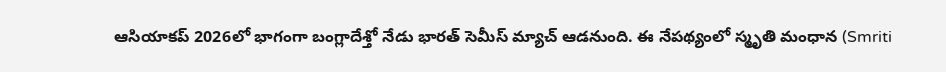ఆసియాకప్ 2026లో భాగంగా బంగ్లాదేశ్తో నేడు భారత్ సెమీస్ మ్యాచ్ ఆడనుంది. ఈ నేపథ్యంలో స్మృతి మంధాన (Smriti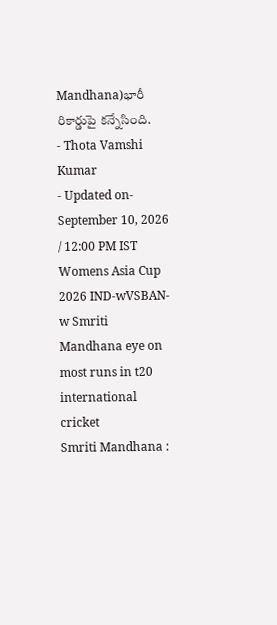Mandhana)భారీ రికార్డుపై కన్నేసింది.
- Thota Vamshi Kumar
- Updated on- September 10, 2026 / 12:00 PM IST
Womens Asia Cup 2026 IND-wVSBAN-w Smriti Mandhana eye on most runs in t20 international cricket
Smriti Mandhana :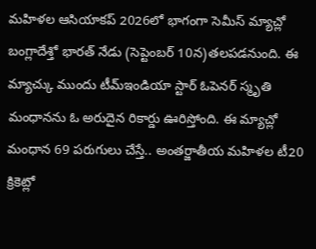మహిళల ఆసియాకప్ 2026లో భాగంగా సెమీస్ మ్యాచ్లో బంగ్లాదేశ్తో భారత్ నేడు (సెప్టెంబర్ 10న)తలపడనుంది. ఈ మ్యాచ్కు ముందు టీమ్ఇండియా స్టార్ ఓపెనర్ స్మృతి మంధానను ఓ అరుదైన రికార్డు ఊరిస్తోంది. ఈ మ్యాచ్లో మంధాన 69 పరుగులు చేస్తే.. అంతర్జాతీయ మహిళల టీ20 క్రికెట్లో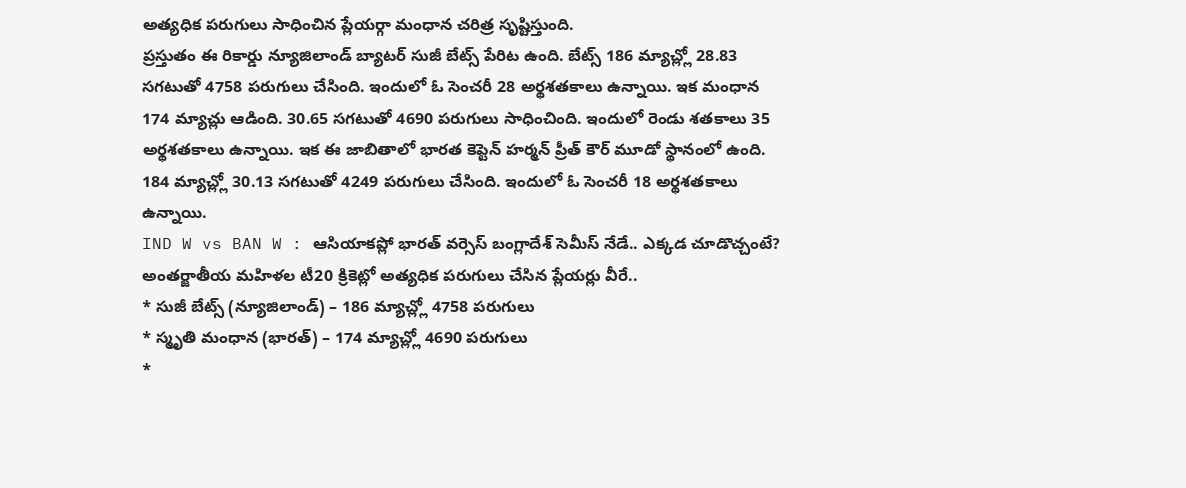అత్యధిక పరుగులు సాధించిన ప్లేయర్గా మంధాన చరిత్ర సృష్టిస్తుంది.
ప్రస్తుతం ఈ రికార్డు న్యూజిలాండ్ బ్యాటర్ సుజీ బేట్స్ పేరిట ఉంది. బేట్స్ 186 మ్యాచ్ల్లో 28.83 సగటుతో 4758 పరుగులు చేసింది. ఇందులో ఓ సెంచరీ 28 అర్థశతకాలు ఉన్నాయి. ఇక మంధాన 174 మ్యాచ్లు ఆడింది. 30.65 సగటుతో 4690 పరుగులు సాధించింది. ఇందులో రెండు శతకాలు 35 అర్థశతకాలు ఉన్నాయి. ఇక ఈ జాబితాలో భారత కెప్టెన్ హర్మన్ ప్రీత్ కౌర్ మూడో స్థానంలో ఉంది. 184 మ్యాచ్ల్లో 30.13 సగటుతో 4249 పరుగులు చేసింది. ఇందులో ఓ సెంచరీ 18 అర్థశతకాలు ఉన్నాయి.
IND W vs BAN W : ఆసియాకప్లో భారత్ వర్సెస్ బంగ్లాదేశ్ సెమీస్ నేడే.. ఎక్కడ చూడొచ్చంటే?
అంతర్జాతీయ మహిళల టీ20 క్రికెట్లో అత్యధిక పరుగులు చేసిన ప్లేయర్లు వీరే..
* సుజీ బేట్స్ (న్యూజిలాండ్) – 186 మ్యాచ్ల్లో 4758 పరుగులు
* స్మృతి మంధాన (భారత్) – 174 మ్యాచ్ల్లో 4690 పరుగులు
*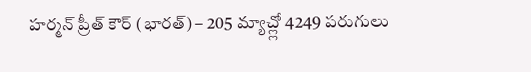హర్మన్ ప్రీత్ కౌర్ (భారత్) – 205 మ్యాచ్ల్లో 4249 పరుగులు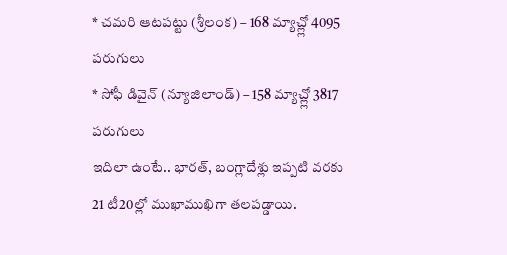* చమరి ఆటపట్టు (శ్రీలంక) – 168 మ్యాచ్ల్లో 4095 పరుగులు
* సోఫీ డివైన్ (న్యూజిలాండ్) – 158 మ్యాచ్ల్లో 3817 పరుగులు
ఇదిలా ఉంటే.. భారత్, బంగ్లాదేశ్లు ఇప్పటి వరకు 21 టీ20ల్లో ముఖాముఖిగా తలపడ్డాయి.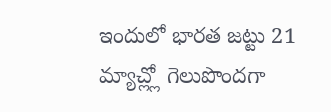ఇందులో భారత జట్టు 21 మ్యాచ్ల్లో గెలుపొందగా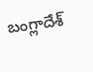బంగ్లాదేశ్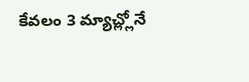కేవలం 3 మ్యాచ్ల్లోనే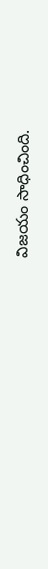విజయం సాధించింది.